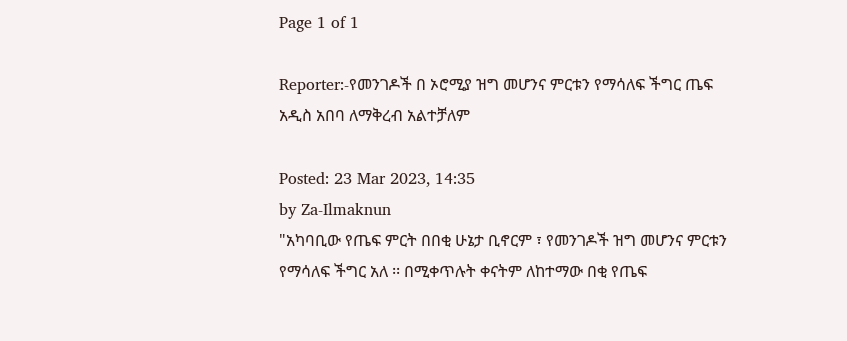Page 1 of 1

Reporter:-የመንገዶች በ ኦሮሚያ ዝግ መሆንና ምርቱን የማሳለፍ ችግር ጤፍ አዲስ አበባ ለማቅረብ አልተቻለም

Posted: 23 Mar 2023, 14:35
by Za-Ilmaknun
"አካባቢው የጤፍ ምርት በበቂ ሁኔታ ቢኖርም ፣ የመንገዶች ዝግ መሆንና ምርቱን የማሳለፍ ችግር አለ ፡፡ በሚቀጥሉት ቀናትም ለከተማው በቂ የጤፍ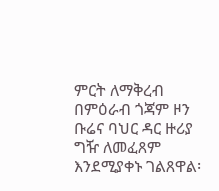ምርት ለማቅረብ በምዕራብ ጎጃም ዞን ቡሬና ባህር ዳር ዙሪያ ግዥ ለመፈጸም እንደሚያቀኑ ገልጸዋል፡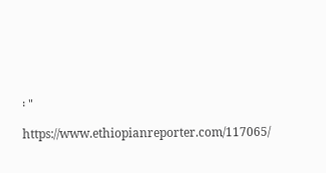፡ "

https://www.ethiopianreporter.com/117065/